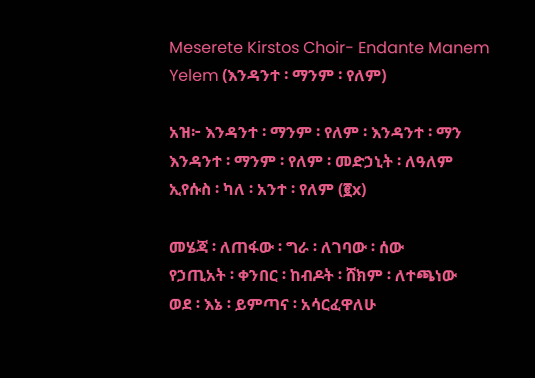Meserete Kirstos Choir- Endante Manem Yelem (እንዳንተ ፡ ማንም ፡ የለም)

አዝ፦ እንዳንተ ፡ ማንም ፡ የለም ፡ እንዳንተ ፡ ማን
እንዳንተ ፡ ማንም ፡ የለም ፡ መድኃኒት ፡ ለዓለም
ኢየሱስ ፡ ካለ ፡ አንተ ፡ የለም (፪x)

መሄጃ ፡ ለጠፋው ፡ ግራ ፡ ለገባው ፡ ሰው
የኃጢአት ፡ ቀንበር ፡ ከብዶት ፡ ሸክም ፡ ለተጫነው
ወደ ፡ እኔ ፡ ይምጣና ፡ አሳርፈዋለሁ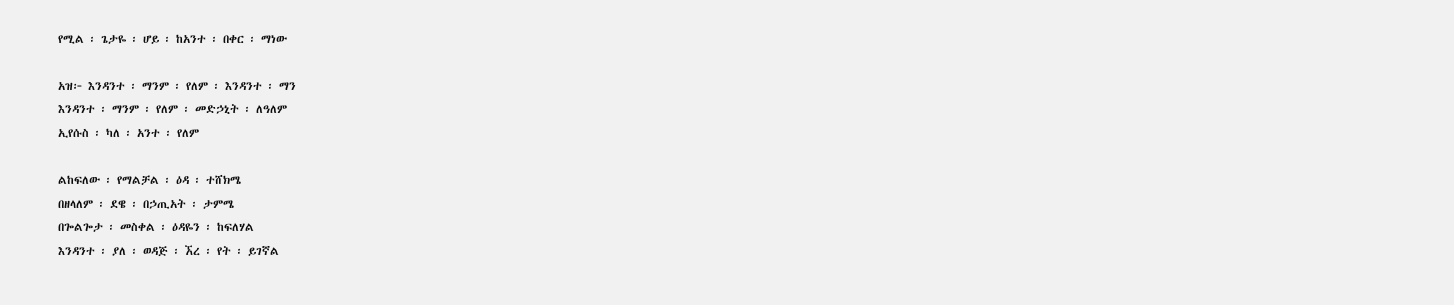የሚል ፡ ጌታዬ ፡ ሆይ ፡ ከአንተ ፡ በቀር ፡ ማነው

አዝ፦ እንዳንተ ፡ ማንም ፡ የለም ፡ እንዳንተ ፡ ማን
እንዳንተ ፡ ማንም ፡ የለም ፡ መድኃኒት ፡ ለዓለም
ኢየሱስ ፡ ካለ ፡ አንተ ፡ የለም

ልከፍለው ፡ የማልቻል ፡ ዕዳ ፡ ተሸክሜ
በዘላለም ፡ ደዌ ፡ በኃጢአት ፡ ታምሜ
በጐልጐታ ፡ መስቀል ፡ ዕዳዬን ፡ ከፍለሃል
እንዳንተ ፡ ያለ ፡ ወዳጅ ፡ ኧረ ፡ የት ፡ ይገኛል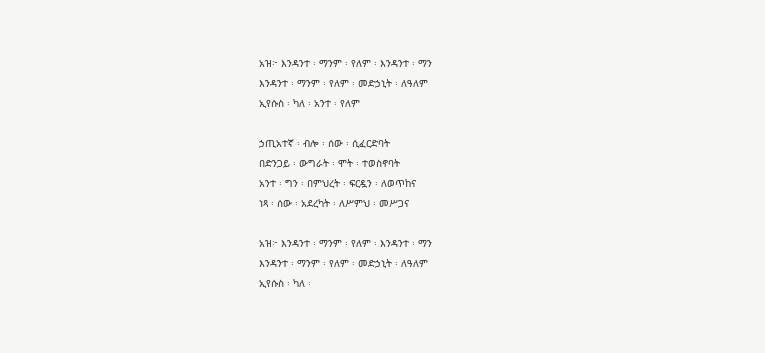አዝ፦ እንዳንተ ፡ ማንም ፡ የለም ፡ እንዳንተ ፡ ማን
እንዳንተ ፡ ማንም ፡ የለም ፡ መድኃኒት ፡ ለዓለም
ኢየሱስ ፡ ካለ ፡ አንተ ፡ የለም

ኃጢአተኛ ፡ ብሎ ፡ ሰው ፡ ሲፈርድባት
በድንጋይ ፡ ውግራት ፡ ሞት ፡ ተወስኖባት
አንተ ፡ ግን ፡ በምህረት ፡ ፍርዷን ፡ ለወጥከና
ነጻ ፡ ሰው ፡ አደረካት ፡ ለሥምህ ፡ መሥጋና

አዝ፦ እንዳንተ ፡ ማንም ፡ የለም ፡ እንዳንተ ፡ ማን
እንዳንተ ፡ ማንም ፡ የለም ፡ መድኃኒት ፡ ለዓለም
ኢየሱስ ፡ ካለ ፡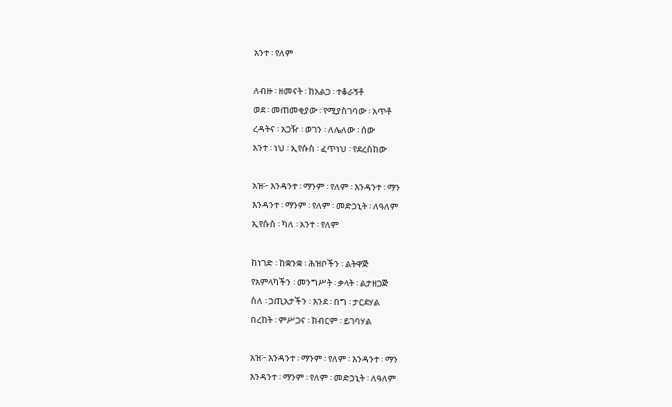አንተ ፡ የለም

ለብዙ ፡ ዘመናት ፡ ከአልጋ ፡ ተቆራኝቶ
ወደ ፡ መጠመቂያው ፡ የሚያስገባው ፡ አጥቶ
ረዳትና ፡ አጋዥ ፡ ወገን ፡ ለሌለው ፡ ሰው
አንተ ፡ ነህ ፡ ኢየሱስ ፡ ፈጥነህ ፡ የደረስከው

አዝ፦ እንዳንተ ፡ ማንም ፡ የለም ፡ እንዳንተ ፡ ማን
እንዳንተ ፡ ማንም ፡ የለም ፡ መድኃኒት ፡ ለዓለም
ኢየሱስ ፡ ካለ ፡ አንተ ፡ የለም

ከነገድ ፡ ከቋንቋ ፡ ሕዝቦችን ፡ ልትዋጅ
የአምላካችን ፡ መንግሥት ፡ ቃላት ፡ ልታዘጋጅ
ስለ ፡ ኃጢአታችን ፡ እንደ ፡ በግ ፡ ታርደሃል
በረከት ፡ ምሥጋና ፡ ክብርም ፡ ይገባሃል

አዝ፦ እንዳንተ ፡ ማንም ፡ የለም ፡ እንዳንተ ፡ ማን
እንዳንተ ፡ ማንም ፡ የለም ፡ መድኃኒት ፡ ለዓለም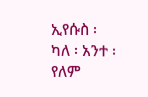ኢየሱስ ፡ ካለ ፡ አንተ ፡ የለም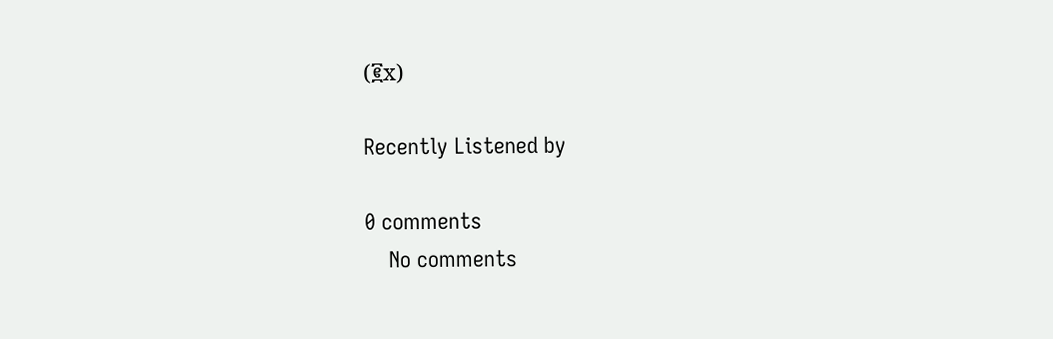(፪x)

Recently Listened by

0 comments
    No comments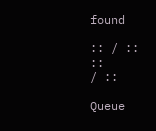found

:: / ::
::
/ ::

Queue